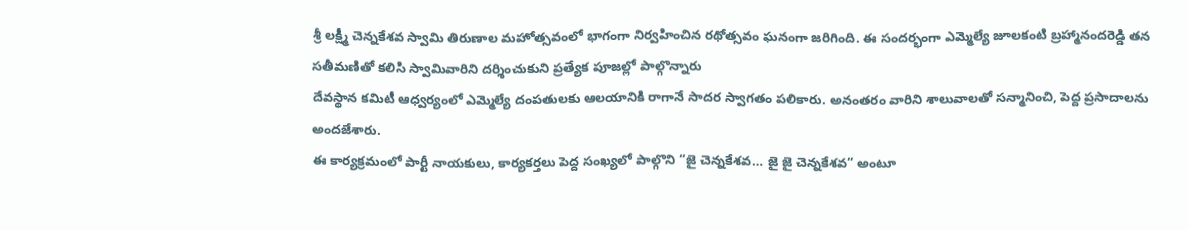శ్రీ లక్ష్మీ చెన్నకేశవ స్వామి తిరుణాల మహోత్సవంలో భాగంగా నిర్వహించిన రథోత్సవం ఘనంగా జరిగింది. ఈ సందర్భంగా ఎమ్మెల్యే జూలకంటి బ్రహ్మానందరెడ్డి తన సతీమణితో కలిసి స్వామివారిని దర్శించుకుని ప్రత్యేక పూజల్లో పాల్గొన్నారు
దేవస్థాన కమిటీ ఆధ్వర్యంలో ఎమ్మెల్యే దంపతులకు ఆలయానికి రాగానే సాదర స్వాగతం పలికారు. అనంతరం వారిని శాలువాలతో సన్మానించి, పెద్ద ప్రసాదాలను అందజేశారు.
ఈ కార్యక్రమంలో పార్టీ నాయకులు, కార్యకర్తలు పెద్ద సంఖ్యలో పాల్గొని “జై చెన్నకేశవ… జై జై చెన్నకేశవ” అంటూ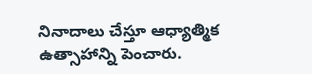నినాదాలు చేస్తూ ఆధ్యాత్మిక ఉత్సాహాన్ని పెంచారు.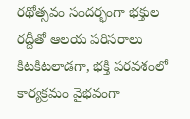రథోత్సవం సందర్భంగా భక్తుల రద్దీతో ఆలయ పరిసరాలు కిటకిటలాడగా, భక్తి పరవశంలో కార్యక్రమం వైభవంగా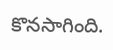కొనసాగింది.